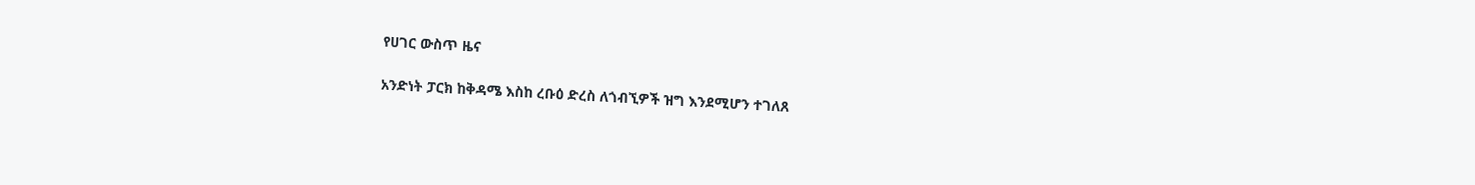የሀገር ውስጥ ዜና

አንድነት ፓርክ ከቅዳሜ እስከ ረቡዕ ድረስ ለጎብኚዎች ዝግ እንደሚሆን ተገለጸ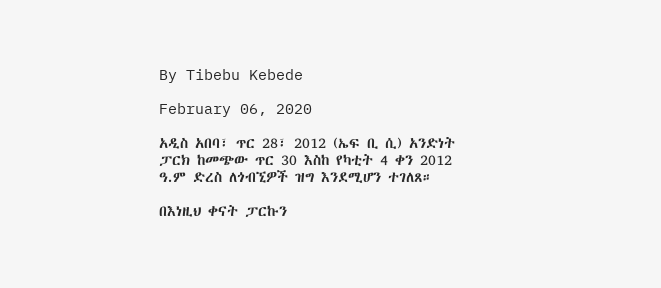By Tibebu Kebede

February 06, 2020

አዲስ አበባ፣ ጥር 28፣ 2012 (ኤፍ ቢ ሲ) አንድነት ፓርክ ከመጭው ጥር 30 እስከ የካቲት 4 ቀን 2012 ዓ.ም ድረስ ለጎብኚዎች ዝግ እንደሚሆን ተገለጸ።

በእነዚህ ቀናት ፓርኩን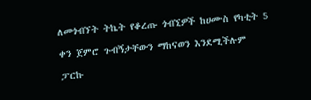ለመጎብኘት ትኬት የቆረጡ ጎብኚዎች ከሀሙስ የካቲት 5 ቀን ጀምሮ ጉብኝታቸውን ማከናወን እንደሚችሉም ፓርኩ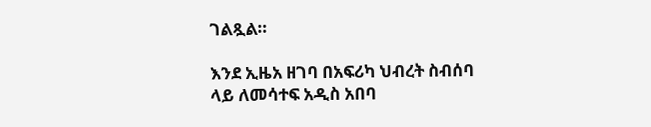ገልጿል።

እንደ ኢዜአ ዘገባ በአፍሪካ ህብረት ስብሰባ ላይ ለመሳተፍ አዲስ አበባ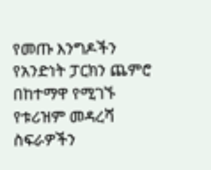የመጡ እንግዶችን የአንድነት ፓርክን ጨምሮ በከተማዋ የሚገኙ የቱሪዝም መዳረሻ ስፍራዎችን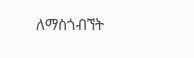ለማስጎብኘት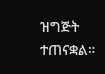ዝግጅት ተጠናቋል።